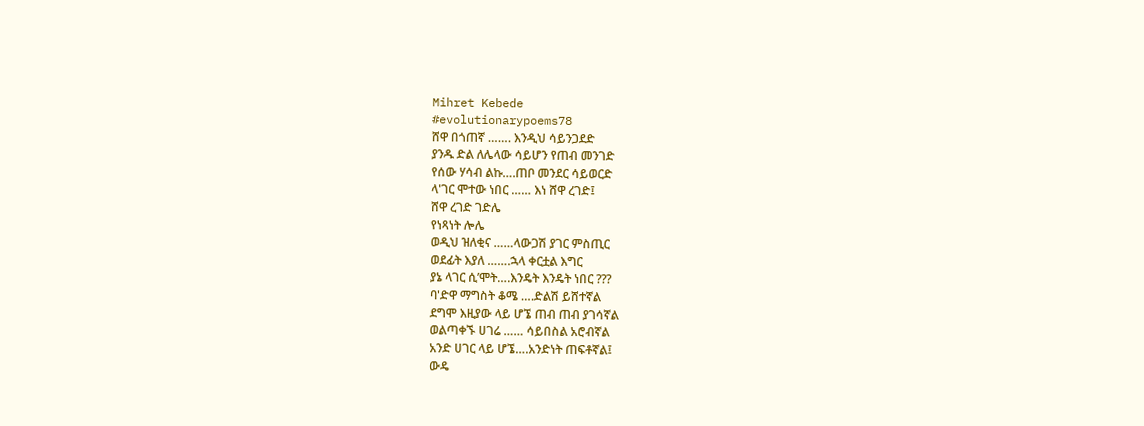Mihret Kebede
#evolutionarypoems78
ሸዋ በጎጠኛ ……. እንዲህ ሳይንጋደድ
ያንዱ ድል ለሌላው ሳይሆን የጠብ መንገድ
የሰው ሃሳብ ልኩ….ጠቦ መንደር ሳይወርድ
ላ'ገር ሞተው ነበር …… እነ ሸዋ ረገድ፤
ሸዋ ረገድ ገድሌ
የነጻነት ሎሌ
ወዲህ ዝለቂና ……ላውጋሽ ያገር ምስጢር
ወደፊት እያለ …….ኋላ ቀርቷል እግር
ያኔ ላገር ሲ’ሞት….እንዴት እንዴት ነበር ???
ባ'ድዋ ማግስት ቆሜ ….ድልሽ ይሸተኛል
ደግሞ እዚያው ላይ ሆኜ ጠብ ጠብ ያገሳኛል
ወልጣቀኙ ሀገሬ …… ሳይበስል አሮብኛል
አንድ ሀገር ላይ ሆኜ….አንድነት ጠፍቶኛል፤
ውዴ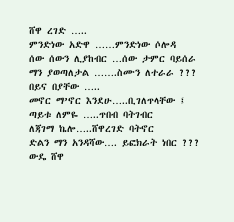ሸዋ ረገድ …..
ምንድነው አድዋ ……ምንድነው ሶሎዳ
ሰው ሰውን ሊያከብር …ሰው ታምር ባይሰራ
ማን ያወጣለታል …….ስሙን ለተራራ ???
በይና በያቸው …..
መኖር ማ’ኖር እንደሁ…..ቢገለጥላቸው ፤
ጣይቱ ለምዬ …..ጥበብ ባትገብር
ለጃገማ ኬሎ…..ሸዋረገድ ባትኖር
ድልን ማን አንዳሻው…. ይፎክራት ነበር ???
ውዴ ሸዋ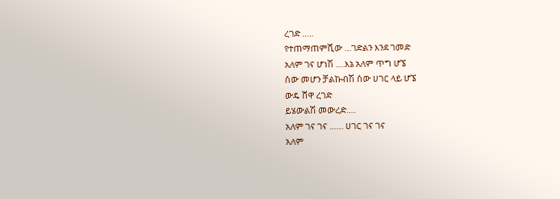ረገድ …..
የተጠማጠምሺው …ገድልን እንደ ገመድ
አለም ገና ሆነሽ ….እኔ አለም ጥግ ሆኜ
ሰው መሆን ቻልኩብሽ ሰው ሀገር ላይ ሆኜ
ውዴ ሸዋ ረገድ
ይሄውልሽ መውረድ….
አለም ገና ገና …… ሀገር ገና ገና
አለም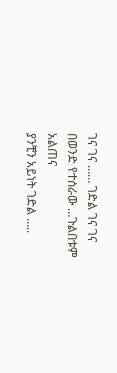ገና ገና …… ገድል ገና ገና
በወንድ የተሰራው …ጉልበቱም አልጠና
ያንቺን አይነት ገድል …..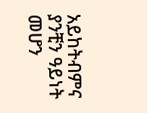አይከትብምና
ያንቺን ዓይነት መሆን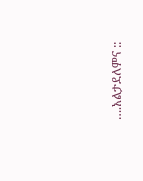….አልታደለምና ::